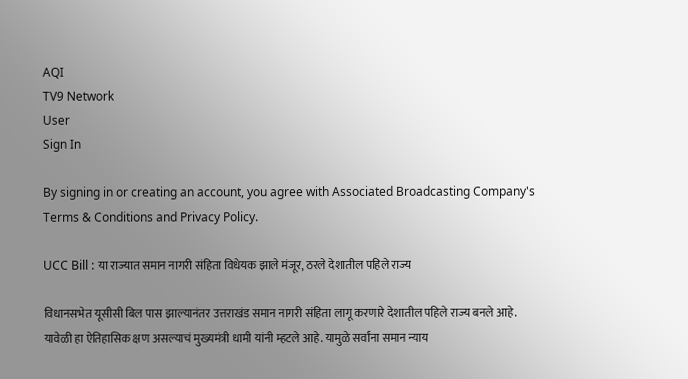AQI
TV9 Network
User
Sign In

By signing in or creating an account, you agree with Associated Broadcasting Company's Terms & Conditions and Privacy Policy.

UCC Bill : या राज्यात समान नागरी संहिता विधेयक झाले मंजूर, ठरले देशातील पहिले राज्य

विधानसभेत यूसीसी बिल पास झाल्यानंतर उत्तराखंड समान नागरी संहिता लागू करणारे देशातील पहिले राज्य बनले आहे. यावेळी हा ऐतिहासिक क्षण असल्याचं मुख्यमंत्री धामी यांनी म्हटले आहे. यामुळे सर्वांना समान न्याय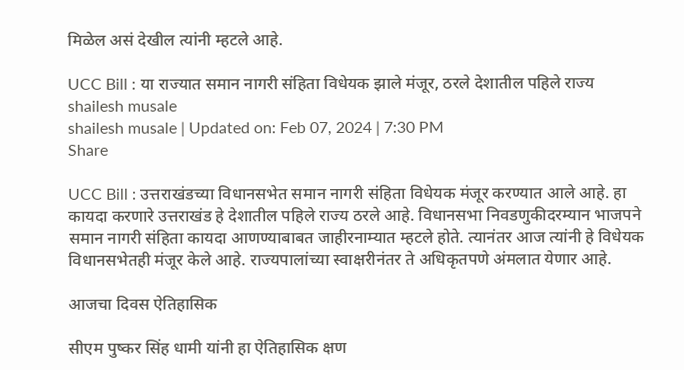मिळेल असं देखील त्यांनी म्हटले आहे.

UCC Bill : या राज्यात समान नागरी संहिता विधेयक झाले मंजूर, ठरले देशातील पहिले राज्य
shailesh musale
shailesh musale | Updated on: Feb 07, 2024 | 7:30 PM
Share

UCC Bill : उत्तराखंडच्या विधानसभेत समान नागरी संहिता विधेयक मंजूर करण्यात आले आहे. हा कायदा करणारे उत्तराखंड हे देशातील पहिले राज्य ठरले आहे. विधानसभा निवडणुकीदरम्यान भाजपने समान नागरी संहिता कायदा आणण्याबाबत जाहीरनाम्यात म्हटले होते. त्यानंतर आज त्यांनी हे विधेयक विधानसभेतही मंजूर केले आहे. राज्यपालांच्या स्वाक्षरीनंतर ते अधिकृतपणे अंमलात येणार आहे.

आजचा दिवस ऐतिहासिक

सीएम पुष्कर सिंह धामी यांनी हा ऐतिहासिक क्षण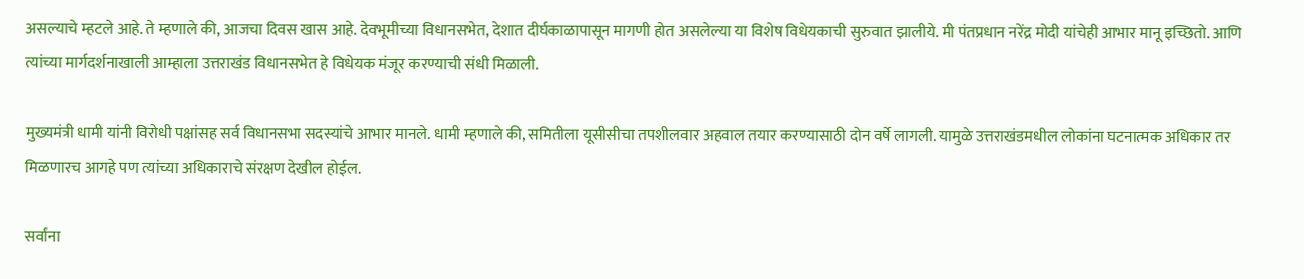असल्याचे म्हटले आहे. ते म्हणाले की, आजचा दिवस खास आहे. देवभूमीच्या विधानसभेत, देशात दीर्घकाळापासून मागणी होत असलेल्या या विशेष विधेयकाची सुरुवात झालीये. मी पंतप्रधान नरेंद्र मोदी यांचेही आभार मानू इच्छितो. आणि त्यांच्या मार्गदर्शनाखाली आम्हाला उत्तराखंड विधानसभेत हे विधेयक मंजूर करण्याची संधी मिळाली.

मुख्यमंत्री धामी यांनी विरोधी पक्षांसह सर्व विधानसभा सदस्यांचे आभार मानले. धामी म्हणाले की, समितीला यूसीसीचा तपशीलवार अहवाल तयार करण्यासाठी दोन वर्षे लागली. यामुळे उत्तराखंडमधील लोकांना घटनात्मक अधिकार तर मिळणारच आगहे पण त्यांच्या अधिकाराचे संरक्षण देखील होईल.

सर्वांना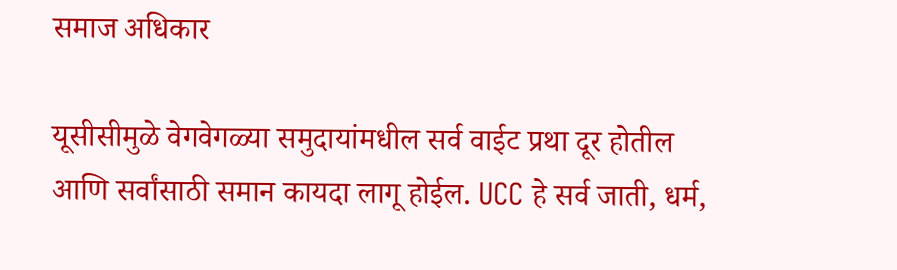समाज अधिकार

यूसीसीमुळे वेगवेगळ्या समुदायांमधील सर्व वाईट प्रथा दूर होतील आणि सर्वांसाठी समान कायदा लागू होईल. UCC हे सर्व जाती, धर्म,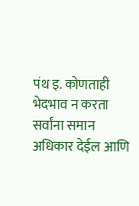पंथ इ. कोणताही भेदभाव न करता सर्वांना समान अधिकार देईल आणि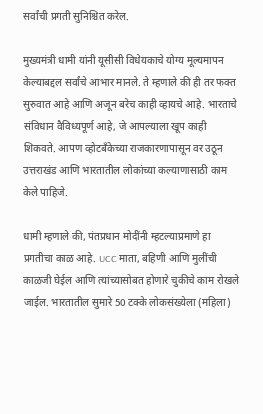सर्वांची प्रगती सुनिश्चित करेल.

मुख्यमंत्री धामी यांनी यूसीसी विधेयकाचे योग्य मूल्यमापन केल्याबद्दल सर्वांचे आभार मानले. ते म्हणाले की ही तर फक्त सुरुवात आहे आणि अजून बरेच काही व्हायचे आहे. भारताचे संविधान वैविध्यपूर्ण आहे, जे आपल्याला खूप काही शिकवते. आपण व्होटबँकेच्या राजकारणापासून वर उठून उत्तराखंड आणि भारतातील लोकांच्या कल्याणासाठी काम केले पाहिजे.

धामी म्हणाले की, पंतप्रधान मोदींनी म्हटल्याप्रमाणे हा प्रगतीचा काळ आहे. UCC माता, बहिणी आणि मुलींची काळजी घेईल आणि त्यांच्यासोबत होणारे चुकीचे काम रोखले जाईल. भारतातील सुमारे 50 टक्के लोकसंख्येला (महिला)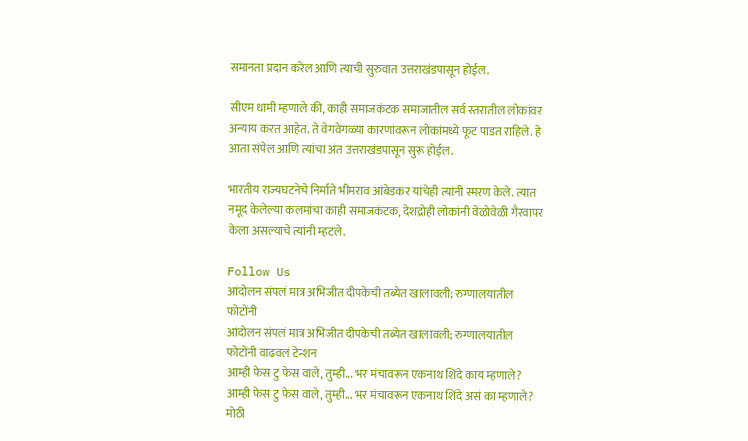समानता प्रदान करेल आणि त्याची सुरुवात उत्तराखंडपासून होईल.

सीएम धामी म्हणाले की, काही समाजकंटक समाजातील सर्व स्तरातील लोकांवर अन्याय करत आहेत. ते वेगवेगळ्या कारणांवरून लोकांमध्ये फूट पाडत राहिले. हे आता संपेल आणि त्यांचा अंत उत्तराखंडपासून सुरू होईल.

भारतीय राज्यघटनेचे निर्माते भीमराव आंबेडकर यांचेही त्यांनी स्मरण केले. त्यात नमूद केलेल्या कलमांचा काही समाजकंटक, देशद्रोही लोकांनी वेळोवेळी गैरवापर केला असल्याचे त्यांनी म्हटले.

Follow Us
आंदोलन संपलं मात्र अभिजीत दीपकेची तब्येत खालावली; रुग्णालयातील फोटोंनी
आंदोलन संपलं मात्र अभिजीत दीपकेची तब्येत खालावली; रुग्णालयातील फोटोंनी वाढवलं टेन्शन
आम्ही फेस टु फेस वाले, तुम्ही... भर मंचावरून एकनाथ शिंदे काय म्हणाले?
आम्ही फेस टु फेस वाले, तुम्ही... भर मंचावरून एकनाथ शिंदे असं का म्हणाले?
मोठी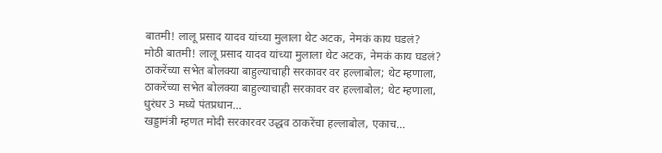बातमी! लालू प्रसाद यादव यांच्या मुलाला थेट अटक, नेमकं काय घडलं?
मोठी बातमी! लालू प्रसाद यादव यांच्या मुलाला थेट अटक, नेमकं काय घडलं?
ठाकरेंच्या सभेत बोलक्या बाहुल्याचाही सरकावर वर हल्लाबोल; थेट म्हणाला,
ठाकरेंच्या सभेत बोलक्या बाहुल्याचाही सरकावर वर हल्लाबोल; थेट म्हणाला, धुरंधर 3 मध्ये पंतप्रधान...
खड्डामंत्री म्हणत मोदी सरकारवर उद्धव ठाकरेंचा हल्लाबोल, एकाच...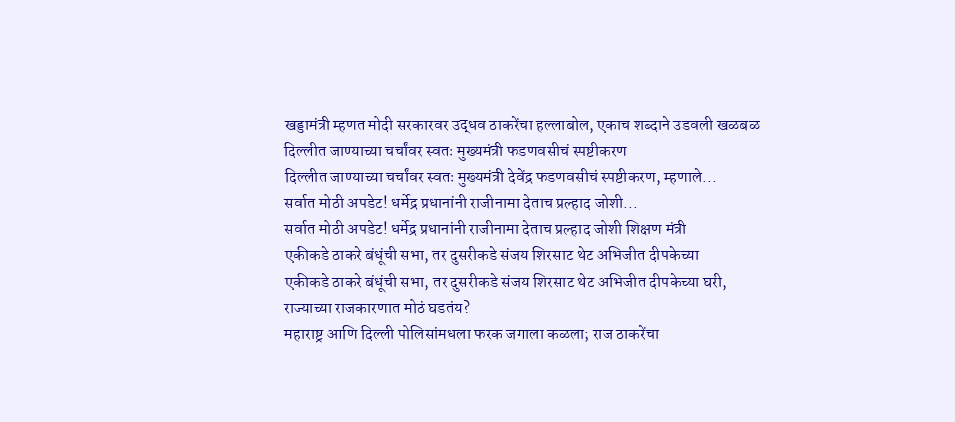खड्डामंत्री म्हणत मोदी सरकारवर उद्धव ठाकरेंचा हल्लाबोल, एकाच शब्दाने उडवली खळबळ
दिल्लीत जाण्याच्या चर्चांवर स्वतः मुख्यमंत्री फडणवसीचं स्पष्टीकरण
दिल्लीत जाण्याच्या चर्चांवर स्वतः मुख्यमंत्री देवेंद्र फडणवसीचं स्पष्टीकरण, म्हणाले...
सर्वात मोठी अपडेट! धर्मेद्र प्रधानांनी राजीनामा देताच प्रल्हाद जोशी...
सर्वात मोठी अपडेट! धर्मेद्र प्रधानांनी राजीनामा देताच प्रल्हाद जोशी शिक्षण मंत्री
एकीकडे ठाकरे बंधूंची सभा, तर दुसरीकडे संजय शिरसाट थेट अभिजीत दीपकेच्या
एकीकडे ठाकरे बंधूंची सभा, तर दुसरीकडे संजय शिरसाट थेट अभिजीत दीपकेच्या घरी, राज्याच्या राजकारणात मोठं घडतंय?
महाराष्ट्र आणि दिल्ली पोलिसांमधला फरक जगाला कळला; राज ठाकरेंचा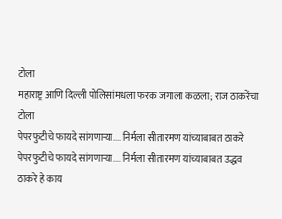टोला
महाराष्ट्र आणि दिल्ली पोलिसांमधला फरक जगाला कळला; राज ठाकरेंचा टोला
पेपरफुटीचे फायदे सांगणाऱ्या.... निर्मला सीतारमण यांच्याबाबत ठाकरे
पेपरफुटीचे फायदे सांगणाऱ्या.... निर्मला सीतारमण यांच्याबाबत उद्धव ठाकरे हे काय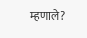म्हणाले?